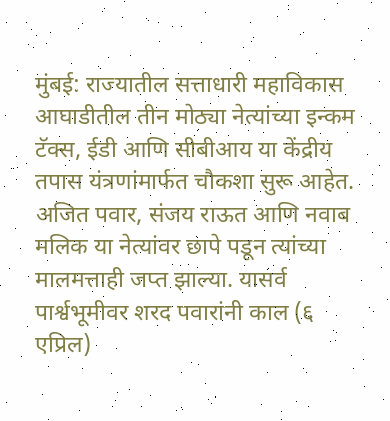मुंबई: राज्यातील सत्ताधारी महाविकास आघाडीतील तीन मोठ्या नेत्यांच्या इन्कम टॅक्स, ईडी आणि सीबीआय या केंद्रीय तपास यंत्रणांमार्फत चौकशा सुरू आहेत. अजित पवार, संजय राऊत आणि नवाब मलिक या नेत्यांवर छापे पडून त्यांच्या मालमत्ताही जप्त झाल्या. यासर्व पार्श्वभूमीवर शरद पवारांनी काल (६ एप्रिल)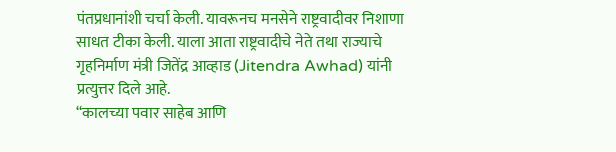पंतप्रधानांशी चर्चा केली. यावरूनच मनसेने राष्ट्रवादीवर निशाणा साधत टीका केली. याला आता राष्ट्रवादीचे नेते तथा राज्याचे गृहनिर्माण मंत्री जितेंद्र आव्हाड (Jitendra Awhad) यांनी प्रत्युत्तर दिले आहे.
“कालच्या पवार साहेब आणि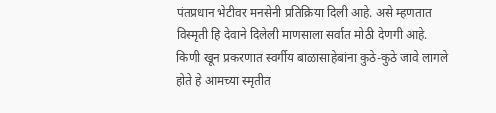पंतप्रधान भेटीवर मनसेनी प्रतिक्रिया दिली आहे. असे म्हणतात विस्मृती हि देवाने दिलेली माणसाला सर्वात मोठी देणगी आहे. किणी खून प्रकरणात स्वर्गीय बाळासाहेबांना कुठे-कुठे जावे लागले होते हे आमच्या स्मृतीत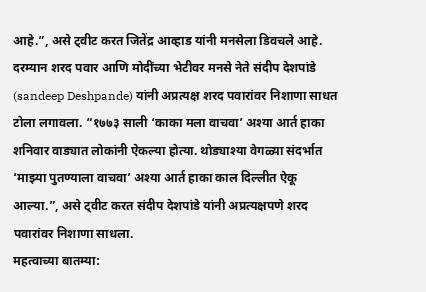आहे.”, असे ट्वीट करत जितेंद्र आव्हाड यांनी मनसेला डिवचले आहे.
दरम्यान शरद पवार आणि मोदींच्या भेटीवर मनसे नेते संदीप देशपांडे (sandeep Deshpande) यांनी अप्रत्यक्ष शरद पवारांवर निशाणा साधत टोला लगावला. “१७७३ साली ‘काका मला वाचवा’ अश्या आर्त हाका शनिवार वाड्यात लोकांनी ऐकल्या होत्या. थोड्याश्या वेगळ्या संदर्भात ‘माझ्या पुतण्याला वाचवा’ अश्या आर्त हाका काल दिल्लीत ऐकू आल्या.”, असे ट्वीट करत संदीप देशपांडे यांनी अप्रत्यक्षपणे शरद पवारांवर निशाणा साधला.
महत्वाच्या बातम्या: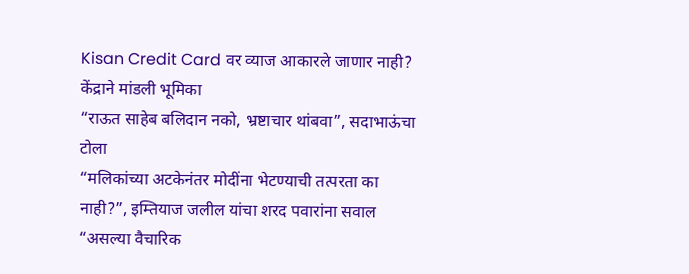Kisan Credit Card वर व्याज आकारले जाणार नाही? केंद्राने मांडली भूमिका
“राऊत साहेब बलिदान नको, भ्रष्टाचार थांबवा”, सदाभाऊंचा टोला
“मलिकांच्या अटकेनंतर मोदींना भेटण्याची तत्परता का नाही?”, इम्तियाज जलील यांचा शरद पवारांना सवाल
“असल्या वैचारिक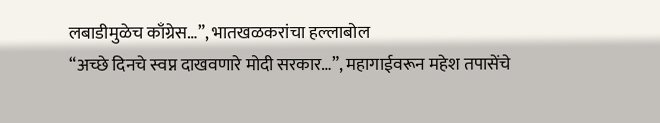लबाडीमुळेच काँग्रेस…”, भातखळकरांचा हल्लाबोल
“अच्छे दिनचे स्वप्न दाखवणारे मोदी सरकार…”, महागाईवरून महेश तपासेंचे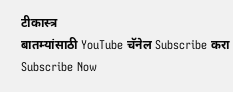टीकास्त्र
बातम्यांसाठी YouTube चॅनेल Subscribe करा
Subscribe Now